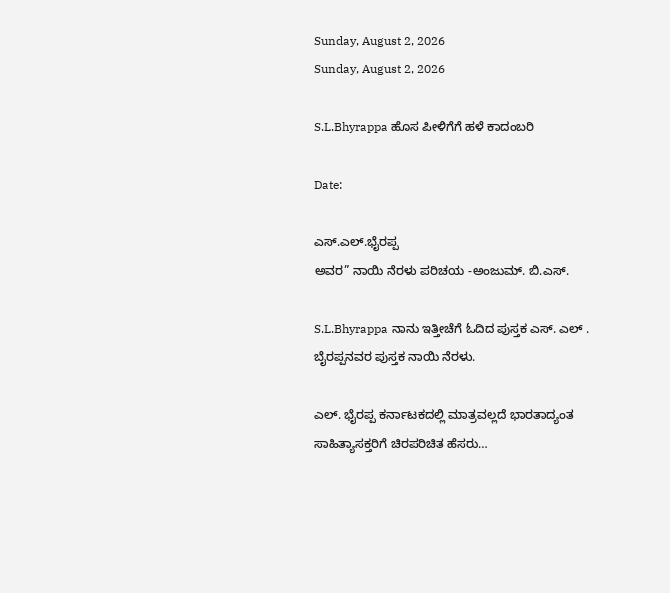Sunday, August 2, 2026
Sunday, August 2, 2026

S.L.Bhyrappa ಹೊಸ ಪೀಳಿಗೆಗೆ ಹಳೆ ಕಾದಂಬರಿ

Date:

ಎಸ್.ಎಲ್.ಭೈರಪ್ಪ
ಅವರ” ನಾಯಿ ನೆರಳು ಪರಿಚಯ -ಅಂಜುಮ್. ಬಿ.ಎಸ್.

S.L.Bhyrappa ನಾನು ಇತ್ತೀಚೆಗೆ ಓದಿದ ಪುಸ್ತಕ ಎಸ್. ಎಲ್ . ಬೈರಪ್ಪನವರ ಪುಸ್ತಕ ನಾಯಿ ನೆರಳು.

ಎಲ್. ಭೈರಪ್ಪ ಕರ್ನಾಟಕದಲ್ಲಿ ಮಾತ್ರವಲ್ಲದೆ ಭಾರತಾದ್ಯಂತ ಸಾಹಿತ್ಯಾಸಕ್ತರಿಗೆ ಚಿರಪರಿಚಿತ ಹೆಸರು…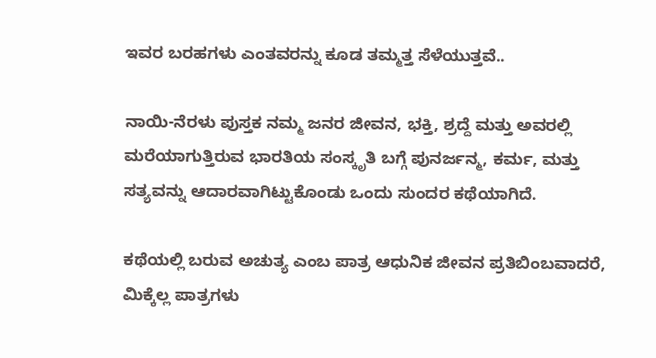ಇವರ ಬರಹಗಳು ಎಂತವರನ್ನು ಕೂಡ ತಮ್ಮತ್ತ ಸೆಳೆಯುತ್ತವೆ..

ನಾಯಿ-ನೆರಳು ಪುಸ್ತಕ ನಮ್ಮ ಜನರ ಜೀವನ, ಭಕ್ತಿ, ಶ್ರದ್ದೆ ಮತ್ತು ಅವರಲ್ಲಿ ಮರೆಯಾಗುತ್ತಿರುವ ಭಾರತಿಯ ಸಂಸ್ಕೃತಿ ಬಗ್ಗೆ ಪುನರ್ಜನ್ಮ, ಕರ್ಮ, ಮತ್ತು ಸತ್ಯವನ್ನು ಆದಾರವಾಗಿಟ್ಟುಕೊಂಡು ಒಂದು ಸುಂದರ ಕಥೆಯಾಗಿದೆ.

ಕಥೆಯಲ್ಲಿ ಬರುವ ಅಚುತ್ಯ ಎಂಬ ಪಾತ್ರ ಆಧುನಿಕ ಜೀವನ ಪ್ರತಿಬಿಂಬವಾದರೆ, ಮಿಕ್ಕೆಲ್ಲ ಪಾತ್ರಗಳು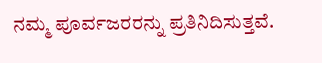ನಮ್ಮ ಪೂರ್ವಜರರನ್ನು ಪ್ರತಿನಿದಿಸುತ್ತವೆ.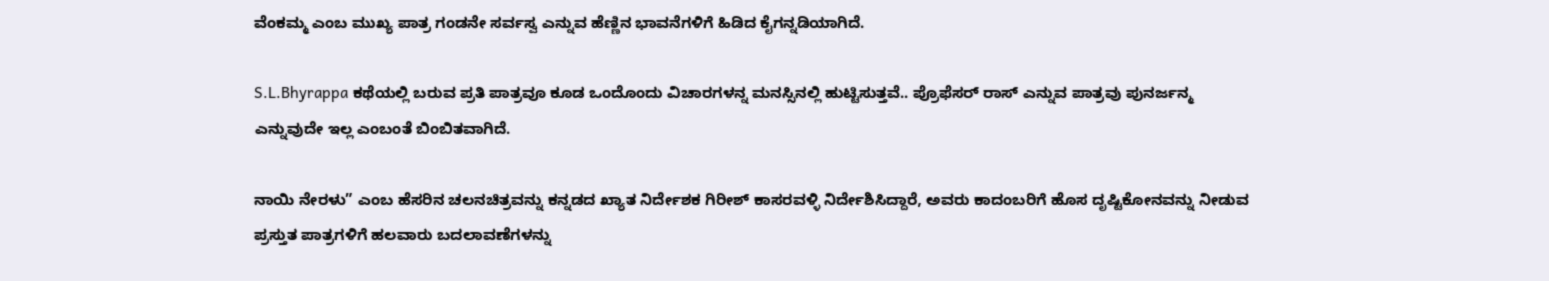ವೆಂಕಮ್ಮ ಎಂಬ ಮುಖ್ಯ ಪಾತ್ರ ಗಂಡನೇ ಸರ್ವಸ್ವ ಎನ್ನುವ ಹೆಣ್ಣಿನ ಭಾವನೆಗಳಿಗೆ ಹಿಡಿದ ಕೈಗನ್ನಡಿಯಾಗಿದೆ.

S.L.Bhyrappa ಕಥೆಯಲ್ಲಿ ಬರುವ ಪ್ರತಿ ಪಾತ್ರವೂ ಕೂಡ ಒಂದೊಂದು ವಿಚಾರಗಳನ್ನ ಮನಸ್ಸಿನಲ್ಲಿ ಹುಟ್ಟಿಸುತ್ತವೆ.. ಪ್ರೊಫೆಸರ್ ರಾಸ್ ಎನ್ನುವ ಪಾತ್ರವು ಪುನರ್ಜನ್ಮ ಎನ್ನುವುದೇ ಇಲ್ಲ ಎಂಬಂತೆ ಬಿಂಬಿತವಾಗಿದೆ.

ನಾಯಿ ನೇರಳು” ಎಂಬ ಹೆಸರಿನ ಚಲನಚಿತ್ರವನ್ನು ಕನ್ನಡದ ಖ್ಯಾತ ನಿರ್ದೇಶಕ ಗಿರೀಶ್ ಕಾಸರವಳ್ಳಿ ನಿರ್ದೇಶಿಸಿದ್ದಾರೆ, ಅವರು ಕಾದಂಬರಿಗೆ ಹೊಸ ದೃಷ್ಟಿಕೋನವನ್ನು ನೀಡುವ ಪ್ರಸ್ತುತ ಪಾತ್ರಗಳಿಗೆ ಹಲವಾರು ಬದಲಾವಣೆಗಳನ್ನು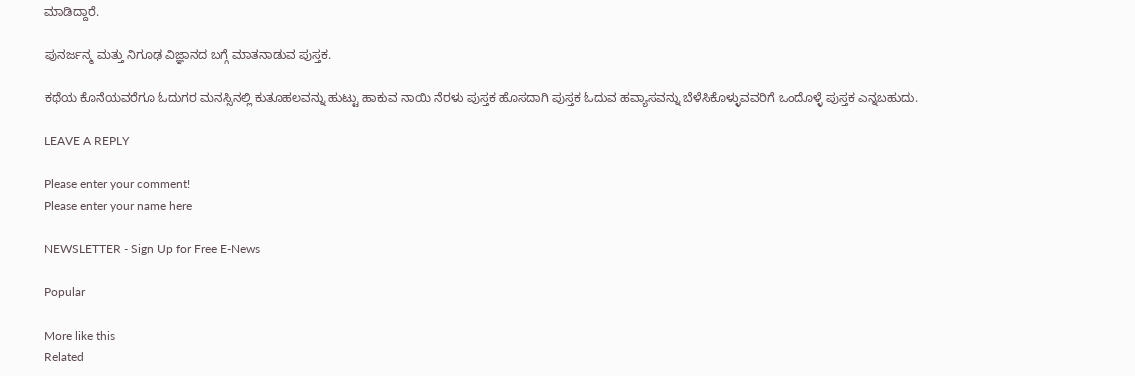ಮಾಡಿದ್ದಾರೆ.

ಪುನರ್ಜನ್ಮ ಮತ್ತು ನಿಗೂಢ ವಿಜ್ಞಾನದ ಬಗ್ಗೆ ಮಾತನಾಡುವ ಪುಸ್ತಕ.

ಕಥೆಯ ಕೊನೆಯವರೆಗೂ ಓದುಗರ ಮನಸ್ಸಿನಲ್ಲಿ ಕುತೂಹಲವನ್ನು ಹುಟ್ಟು ಹಾಕುವ ನಾಯಿ ನೆರಳು ಪುಸ್ತಕ ಹೊಸದಾಗಿ ಪುಸ್ತಕ ಓದುವ ಹವ್ಯಾಸವನ್ನು ಬೆಳೆಸಿಕೊಳ್ಳುವವರಿಗೆ ಒಂದೊಳ್ಳೆ ಪುಸ್ತಕ ಎನ್ನಬಹುದು.

LEAVE A REPLY

Please enter your comment!
Please enter your name here

NEWSLETTER - Sign Up for Free E-News

Popular

More like this
Related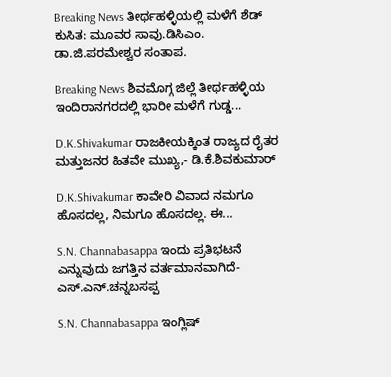Breaking News ತೀರ್ಥಹಳ್ಳಿಯಲ್ಲಿ ಮಳೆಗೆ ಶೆಡ್ ಕುಸಿತ: ಮೂವರ ಸಾವು.ಡಿಸಿಎಂ. ಡಾ.ಜಿ.ಪರಮೇಶ್ವರ ಸಂತಾಪ.

Breaking News ಶಿವಮೊಗ್ಗ ಜಿಲ್ಲೆ ತೀರ್ಥಹಳ್ಳಿಯ ಇಂದಿರಾನಗರದಲ್ಲಿ ಭಾರೀ ಮಳೆಗೆ ಗುಡ್ಡ...

D.K.Shivakumar ರಾಜಕೀಯಕ್ಕಿಂತ ರಾಜ್ಯದ ರೈತರ ಮತ್ತುಜನರ ಹಿತವೇ ಮುಖ್ಯ,- ಡಿ.ಕೆ.ಶಿವಕುಮಾರ್

D.K.Shivakumar ಕಾವೇರಿ ವಿವಾದ ನಮಗೂ ಹೊಸದಲ್ಲ, ನಿಮಗೂ ಹೊಸದಲ್ಲ. ಈ...

S.N. Channabasappa ಇಂದು ಪ್ರತಿಭಟನೆ ಎನ್ನುವುದು ಜಗತ್ತಿನ ವರ್ತಮಾನವಾಗಿದೆ- ಎಸ್.ಎನ್.ಚನ್ನಬಸಪ್ಪ

S.N. Channabasappa ಇಂಗ್ಲಿಷ್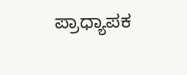ಪ್ರಾಧ್ಯಾಪಕ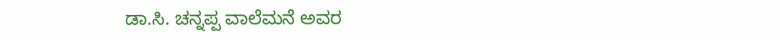ಡಾ.ಸಿ. ಚನ್ನಪ್ಪ ವಾಲೆಮನೆ ಅವರ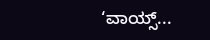‘ವಾಯ್ಸ್...